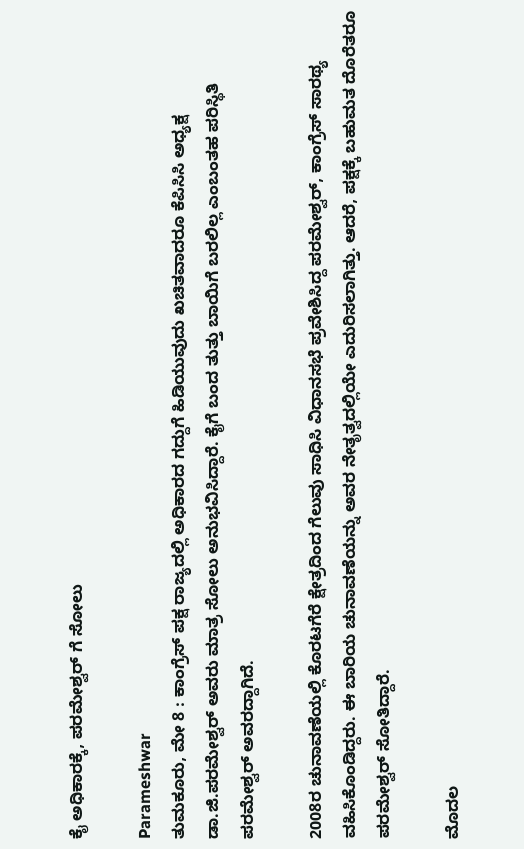ಕೈ ಅಧಿಕಾರಕ್ಕೆ, ಪರಮೇಶ್ವರ್ ಗೆ ಸೋಲು

Parameshwar
ತುಮಕೂರು, ಮೇ 8 : ಕಾಂಗ್ರೆಸ್ ಪಕ್ಷ ರಾಜ್ಯದಲ್ಲಿ ಅಧಿಕಾರದ ಗದ್ದುಗೆ ಹಿಡಿಯುವುದು ಖಚಿತವಾದರೂ ಕೆಪಿಸಿಸಿ ಅಧ್ಯಕ್ಷ ಡಾ.ಜಿ.ಪರಮೇಶ್ವರ್ ಅವರು ಮಾತ್ರ ಸೋಲು ಅನುಭವಿಸಿದ್ದಾರೆ. ಕೈಗೆ ಬಂದ ತುತ್ತು ಬಾಯಿಗೆ ಬರಲಿಲ್ಲ ಎಂಬಂತಹ ಪರಿಸ್ಥಿತಿ ಪರಮೇಶ್ವರ್ ಅವರದ್ದಾಗಿದೆ.

2008ರ ಚುನಾವಣೆಯಲ್ಲಿ ಕೊರಟಗೆರೆ ಕ್ಷೇತ್ರದಿಂದ ಗೆಲುವು ಸಾಧಿಸಿ ವಿಧಾನಸಭೆ ಪ್ರವೇಶಿಸಿದ್ದ ಪರಮೇಶ್ವರ್, ಕಾಂಗ್ರೆಸ್ ಸಾರಥ್ಯ ವಹಿಸಿಕೊಂಡಿದ್ದರು. ಈ ಬಾರಿಯ ಚುನಾವಣೆಯನ್ನು ಅವರ ನೇತೃತ್ವದಲ್ಲಿಯೇ ಎದುರಿಸಲಾಗಿತ್ತು. ಆದರೆ, ಪಕ್ಷಕ್ಕೆ ಬಹುಮತ ದೊರೆತರೂ ಪರಮೇಶ್ವರ್ ಸೋತಿದ್ದಾರೆ.

ಮೊದಲ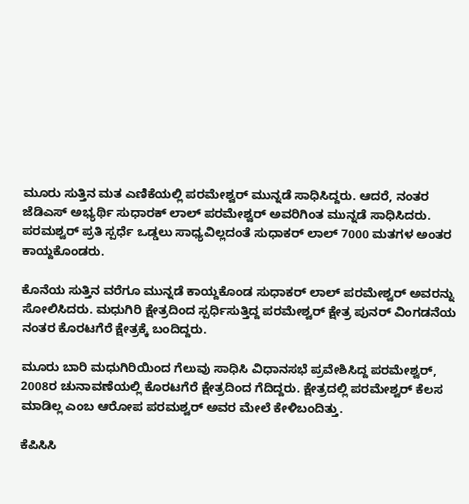ಮೂರು ಸುತ್ತಿನ ಮತ ಎಣಿಕೆಯಲ್ಲಿ ಪರಮೇಶ್ವರ್ ಮುನ್ನಡೆ ಸಾಧಿಸಿದ್ದರು. ಆದರೆ, ನಂತರ ಜೆಡಿಎಸ್ ಅಭ್ಯರ್ಥಿ ಸುಧಾರಕ್ ಲಾಲ್ ಪರಮೇಶ್ವರ್ ಅವರಿಗಿಂತ ಮುನ್ನಡೆ ಸಾಧಿಸಿದರು. ಪರಮಶ್ವರ್ ಪ್ರತಿ ಸ್ಪರ್ಧೆ ಒಡ್ಡಲು ಸಾಧ್ಯವಿಲ್ಲದಂತೆ ಸುಧಾಕರ್ ಲಾಲ್ 7000 ಮತಗಳ ಅಂತರ ಕಾಯ್ದಕೊಂಡರು.

ಕೊನೆಯ ಸುತ್ತಿನ ವರೆಗೂ ಮುನ್ನಡೆ ಕಾಯ್ದಕೊಂಡ ಸುಧಾಕರ್ ಲಾಲ್ ಪರಮೇಶ್ವರ್ ಅವರನ್ನು ಸೋಲಿಸಿದರು. ಮಧುಗಿರಿ ಕ್ಷೇತ್ರದಿಂದ ಸ್ಪರ್ಧಿಸುತ್ತಿದ್ದ ಪರಮೇಶ್ವರ್ ಕ್ಷೇತ್ರ ಪುನರ್ ವಿಂಗಡನೆಯ ನಂತರ ಕೊರಟಗೆರೆ ಕ್ಷೇತ್ರಕ್ಕೆ ಬಂದಿದ್ದರು.

ಮೂರು ಬಾರಿ ಮಧುಗಿರಿಯಿಂದ ಗೆಲುವು ಸಾಧಿಸಿ ವಿಧಾನಸಭೆ ಪ್ರವೇಶಿಸಿದ್ದ ಪರಮೇಶ್ವರ್, 2008ರ ಚುನಾವಣೆಯಲ್ಲಿ ಕೊರಟಗೆರೆ ಕ್ಷೇತ್ರದಿಂದ ಗೆದಿದ್ದರು. ಕ್ಷೇತ್ರದಲ್ಲಿ ಪರಮೇಶ್ವರ್ ಕೆಲಸ ಮಾಡಿಲ್ಲ ಎಂಬ ಆರೋಪ ಪರಮಶ್ವರ್ ಅವರ ಮೇಲೆ ಕೇಳಿಬಂದಿತ್ತು.

ಕೆಪಿಸಿಸಿ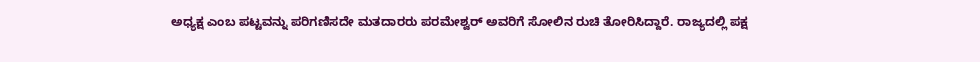ಅಧ್ಯಕ್ಷ ಎಂಬ ಪಟ್ಟವನ್ನು ಪರಿಗಣಿಸದೇ ಮತದಾರರು ಪರಮೇಶ್ವರ್ ಅವರಿಗೆ ಸೋಲಿನ ರುಚಿ ತೋರಿಸಿದ್ದಾರೆ. ರಾಜ್ಯದಲ್ಲಿ ಪಕ್ಷ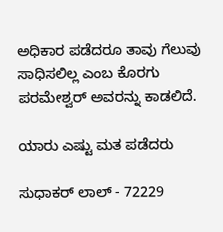ಅಧಿಕಾರ ಪಡೆದರೂ ತಾವು ಗೆಲುವು ಸಾಧಿಸಲಿಲ್ಲ ಎಂಬ ಕೊರಗು ಪರಮೇಶ್ವರ್ ಅವರನ್ನು ಕಾಡಲಿದೆ.

ಯಾರು ಎಷ್ಟು ಮತ ಪಡೆದರು

ಸುಧಾಕರ್ ಲಾಲ್ - 72229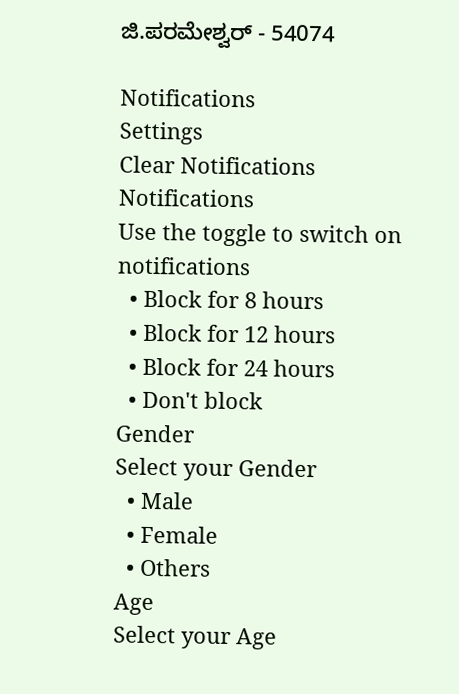ಜಿ.ಪರಮೇಶ್ವರ್ - 54074

Notifications
Settings
Clear Notifications
Notifications
Use the toggle to switch on notifications
  • Block for 8 hours
  • Block for 12 hours
  • Block for 24 hours
  • Don't block
Gender
Select your Gender
  • Male
  • Female
  • Others
Age
Select your Age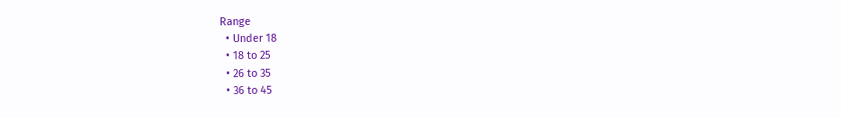Range
  • Under 18
  • 18 to 25
  • 26 to 35
  • 36 to 45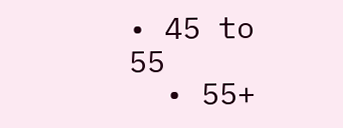• 45 to 55
  • 55+